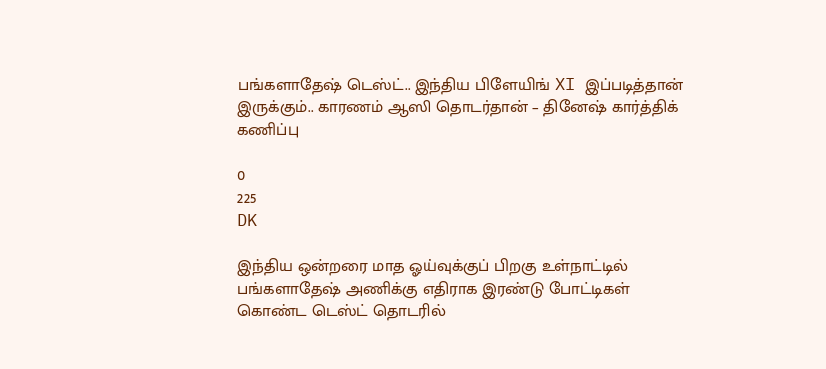பங்களாதேஷ் டெஸ்ட்.. இந்திய பிளேயிங் XI இப்படித்தான் இருக்கும்.. காரணம் ஆஸி தொடர்தான் – தினேஷ் கார்த்திக் கணிப்பு

0
225
DK

இந்திய ஒன்றரை மாத ஓய்வுக்குப் பிறகு உள்நாட்டில் பங்களாதேஷ் அணிக்கு எதிராக இரண்டு போட்டிகள் கொண்ட டெஸ்ட் தொடரில்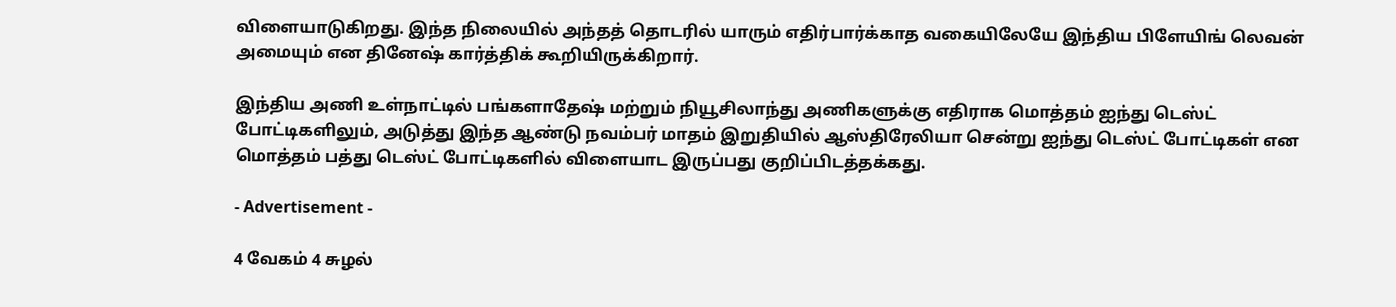விளையாடுகிறது. இந்த நிலையில் அந்தத் தொடரில் யாரும் எதிர்பார்க்காத வகையிலேயே இந்திய பிளேயிங் லெவன் அமையும் என தினேஷ் கார்த்திக் கூறியிருக்கிறார்.

இந்திய அணி உள்நாட்டில் பங்களாதேஷ் மற்றும் நியூசிலாந்து அணிகளுக்கு எதிராக மொத்தம் ஐந்து டெஸ்ட் போட்டிகளிலும், அடுத்து இந்த ஆண்டு நவம்பர் மாதம் இறுதியில் ஆஸ்திரேலியா சென்று ஐந்து டெஸ்ட் போட்டிகள் என மொத்தம் பத்து டெஸ்ட் போட்டிகளில் விளையாட இருப்பது குறிப்பிடத்தக்கது.

- Advertisement -

4 வேகம் 4 சுழல்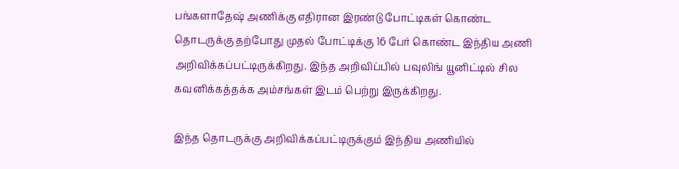பங்களாதேஷ் அணிக்கு எதிரான இரண்டு போட்டிகள் கொண்ட தொடருக்கு தற்போது முதல் போட்டிக்கு 16 பேர் கொண்ட இந்திய அணி அறிவிக்கப்பட்டிருக்கிறது. இந்த அறிவிப்பில் பவுலிங் யூனிட்டில் சில கவனிக்கத்தக்க அம்சங்கள் இடம் பெற்று இருக்கிறது.

இந்த தொடருக்கு அறிவிக்கப்பட்டிருக்கும் இந்திய அணியில்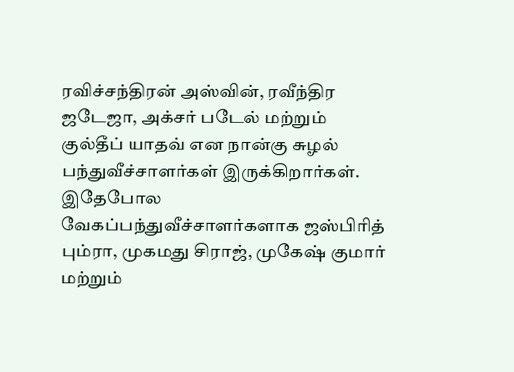ரவிச்சந்திரன் அஸ்வின், ரவீந்திர ஜடேஜா, அக்சர் படேல் மற்றும் குல்தீப் யாதவ் என நான்கு சுழல் பந்துவீச்சாளர்கள் இருக்கிறார்கள். இதேபோல வேகப்பந்துவீச்சாளர்களாக ஜஸ்பிரித் பும்ரா, முகமது சிராஜ், முகேஷ் குமார் மற்றும்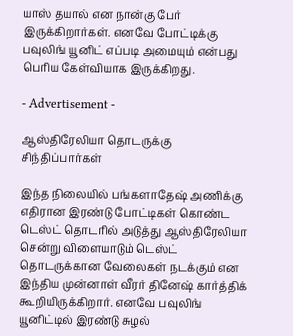யாஸ் தயால் என நான்கு பேர் இருக்கிறார்கள். எனவே போட்டிக்கு பவுலிங் யூனிட் எப்படி அமையும் என்பது பெரிய கேள்வியாக இருக்கிறது.

- Advertisement -

ஆஸ்திரேலியா தொடருக்கு சிந்திப்பார்கள்

இந்த நிலையில் பங்களாதேஷ் அணிக்கு எதிரான இரண்டு போட்டிகள் கொண்ட டெஸ்ட் தொடரில் அடுத்து ஆஸ்திரேலியா சென்று விளையாடும் டெஸ்ட் தொடருக்கான வேலைகள் நடக்கும் என இந்திய முன்னாள் வீரர் தினேஷ் கார்த்திக் கூறியிருக்கிறார். எனவே பவுலிங் யூனிட்டில் இரண்டு சுழல்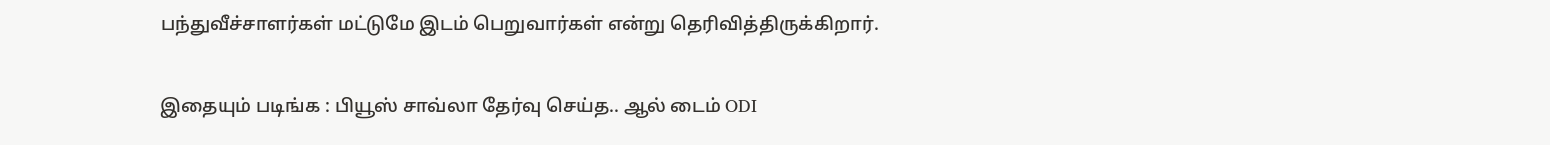பந்துவீச்சாளர்கள் மட்டுமே இடம் பெறுவார்கள் என்று தெரிவித்திருக்கிறார்.

இதையும் படிங்க : பியூஸ் சாவ்லா தேர்வு செய்த.. ஆல் டைம் ODI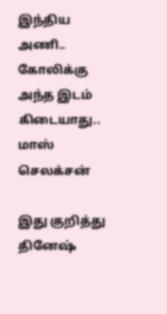இந்திய அணி.. கோலிக்கு அந்த இடம் கிடையாது.. மாஸ் செலக்சன்

இது குறித்து தினேஷ்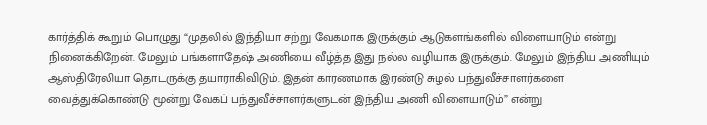கார்த்திக் கூறும் பொழுது “முதலில் இந்தியா சற்று வேகமாக இருக்கும் ஆடுகளங்களில் விளையாடும் என்று நினைக்கிறேன். மேலும் பங்களாதேஷ் அணியை வீழ்த்த இது நல்ல வழியாக இருக்கும். மேலும் இந்திய அணியும் ஆஸ்திரேலியா தொடருக்கு தயாராகிவிடும். இதன் காரணமாக இரண்டு சுழல் பந்துவீச்சாளர்களை வைத்துக்கொண்டு மூன்று வேகப் பந்துவீச்சாளர்களுடன் இந்திய அணி விளையாடும்” என்று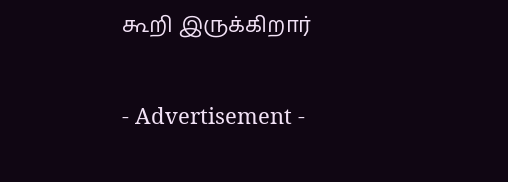கூறி இருக்கிறார்

- Advertisement -